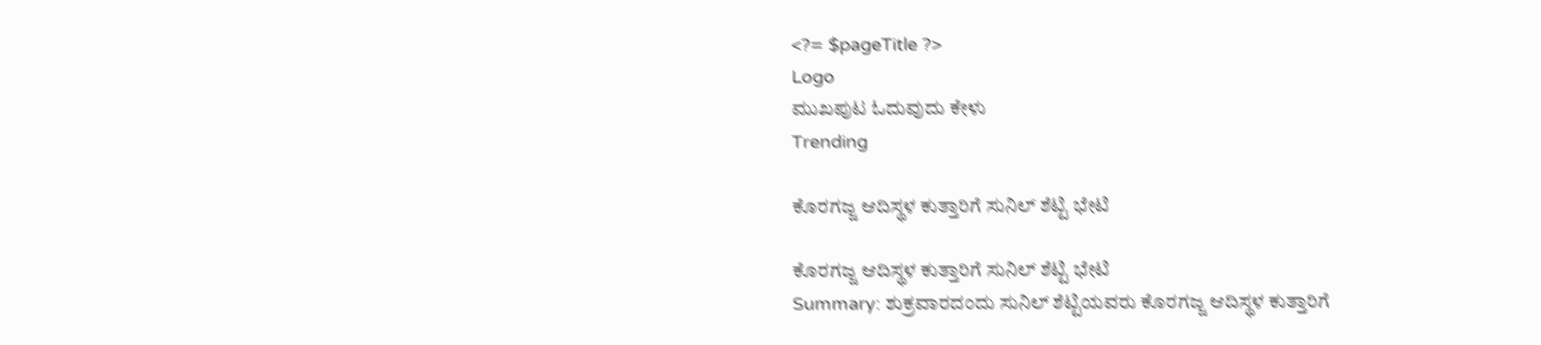<?= $pageTitle ?>
Logo
ಮುಖಪುಟ ಓದುವುದು ಕೇಳು
Trending

ಕೊರಗಜ್ಜ ಆದಿಸ್ಥಳ ಕುತ್ತಾರಿಗೆ ಸುನಿಲ್ ಶೆಟ್ಟಿ ಭೇಟಿ

ಕೊರಗಜ್ಜ ಆದಿಸ್ಥಳ ಕುತ್ತಾರಿಗೆ ಸುನಿಲ್ ಶೆಟ್ಟಿ ಭೇಟಿ
Summary: ಶುಕ್ರವಾರದಂದು ಸುನಿಲ್ ಶೆಟ್ಟಿಯವರು ಕೊರಗಜ್ಜ ಆದಿಸ್ಥಳ ಕುತ್ತಾರಿಗೆ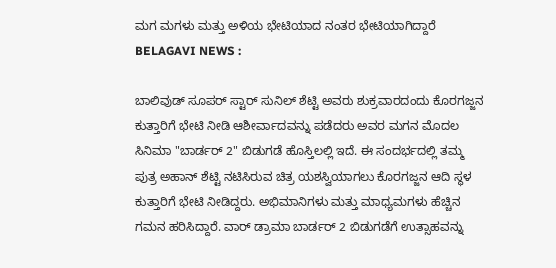ಮಗ ಮಗಳು ಮತ್ತು ಅಳಿಯ ಭೇಟಿಯಾದ ನಂತರ ಭೇಟಿಯಾಗಿದ್ದಾರೆ
BELAGAVI NEWS :

ಬಾಲಿವುಡ್ ಸೂಪರ್ ಸ್ಟಾರ್ ಸುನಿಲ್ ಶೆಟ್ಟಿ ಅವರು ಶುಕ್ರವಾರದಂದು ಕೊರಗಜ್ಜನ ಕುತ್ತಾರಿಗೆ ಭೇಟಿ ನೀಡಿ ಆಶೀರ್ವಾದವನ್ನು ಪಡೆದರು ಅವರ ಮಗನ ಮೊದಲ ಸಿನಿಮಾ "ಬಾರ್ಡರ್ 2" ಬಿಡುಗಡೆ ಹೊಸ್ತಿಲಲ್ಲಿ ಇದೆ. ಈ ಸಂದರ್ಭದಲ್ಲಿ ತಮ್ಮ ಪುತ್ರ ಅಹಾನ್ ಶೆಟ್ಟಿ ನಟಿಸಿರುವ ಚಿತ್ರ ಯಶಸ್ವಿಯಾಗಲು ಕೊರಗಜ್ಜನ ಆದಿ ಸ್ಥಳ ಕುತ್ತಾರಿಗೆ ಭೇಟಿ ನೀಡಿದ್ದರು. ಅಭಿಮಾನಿಗಳು ಮತ್ತು ಮಾಧ್ಯಮಗಳು ಹೆಚ್ಚಿನ ಗಮನ ಹರಿಸಿದ್ದಾರೆ. ವಾರ್ ಡ್ರಾಮಾ ಬಾರ್ಡರ್ 2 ಬಿಡುಗಡೆಗೆ ಉತ್ಸಾಹವನ್ನು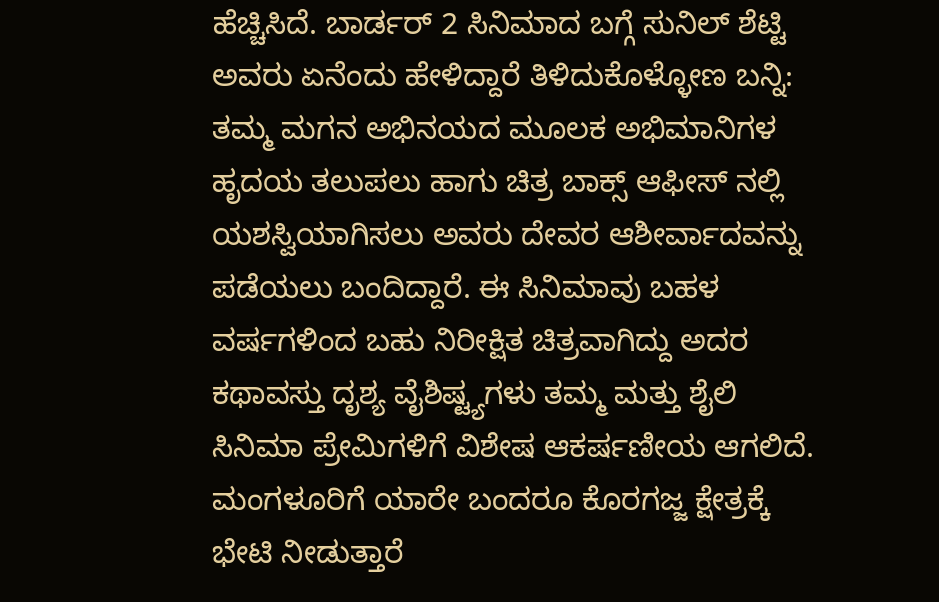ಹೆಚ್ಚಿಸಿದೆ. ಬಾರ್ಡರ್ 2 ಸಿನಿಮಾದ ಬಗ್ಗೆ ಸುನಿಲ್ ಶೆಟ್ಟಿ ಅವರು ಏನೆಂದು ಹೇಳಿದ್ದಾರೆ ತಿಳಿದುಕೊಳ್ಳೋಣ ಬನ್ನಿ: ತಮ್ಮ ಮಗನ ಅಭಿನಯದ ಮೂಲಕ ಅಭಿಮಾನಿಗಳ ಹೃದಯ ತಲುಪಲು ಹಾಗು ಚಿತ್ರ ಬಾಕ್ಸ್ ಆಫೀಸ್ ನಲ್ಲಿ ಯಶಸ್ವಿಯಾಗಿಸಲು ಅವರು ದೇವರ ಆಶೀರ್ವಾದವನ್ನು ಪಡೆಯಲು ಬಂದಿದ್ದಾರೆ. ಈ ಸಿನಿಮಾವು ಬಹಳ ವರ್ಷಗಳಿಂದ ಬಹು ನಿರೀಕ್ಷಿತ ಚಿತ್ರವಾಗಿದ್ದು ಅದರ ಕಥಾವಸ್ತು ದೃಶ್ಯ ವೈಶಿಷ್ಟ್ಯಗಳು ತಮ್ಮ ಮತ್ತು ಶೈಲಿ ಸಿನಿಮಾ ಪ್ರೇಮಿಗಳಿಗೆ ವಿಶೇಷ ಆಕರ್ಷಣೀಯ ಆಗಲಿದೆ. ಮಂಗಳೂರಿಗೆ ಯಾರೇ ಬಂದರೂ ಕೊರಗಜ್ಜ ಕ್ಷೇತ್ರಕ್ಕೆ ಭೇಟಿ ನೀಡುತ್ತಾರೆ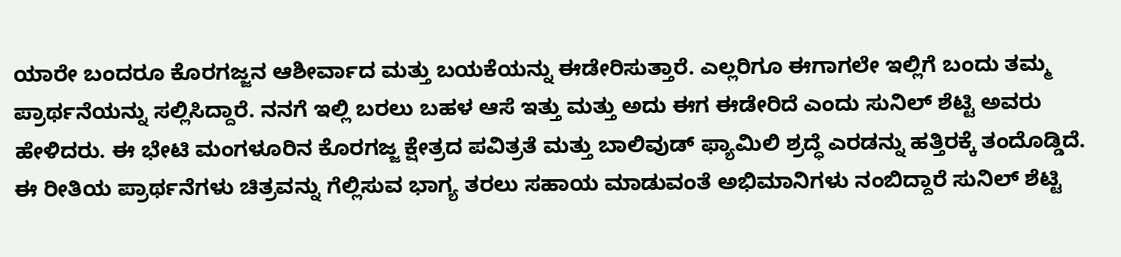ಯಾರೇ ಬಂದರೂ ಕೊರಗಜ್ಜನ ಆಶೀರ್ವಾದ ಮತ್ತು ಬಯಕೆಯನ್ನು ಈಡೇರಿಸುತ್ತಾರೆ. ಎಲ್ಲರಿಗೂ ಈಗಾಗಲೇ ಇಲ್ಲಿಗೆ ಬಂದು ತಮ್ಮ ಪ್ರಾರ್ಥನೆಯನ್ನು ಸಲ್ಲಿಸಿದ್ದಾರೆ. ನನಗೆ ಇಲ್ಲಿ ಬರಲು ಬಹಳ ಆಸೆ ಇತ್ತು ಮತ್ತು ಅದು ಈಗ ಈಡೇರಿದೆ ಎಂದು ಸುನಿಲ್ ಶೆಟ್ಟಿ ಅವರು ಹೇಳಿದರು. ಈ ಭೇಟಿ ಮಂಗಳೂರಿನ ಕೊರಗಜ್ಜ ಕ್ಷೇತ್ರದ ಪವಿತ್ರತೆ ಮತ್ತು ಬಾಲಿವುಡ್ ಫ್ಯಾಮಿಲಿ ಶ್ರದ್ಧೆ ಎರಡನ್ನು ಹತ್ತಿರಕ್ಕೆ ತಂದೊಡ್ಡಿದೆ. ಈ ರೀತಿಯ ಪ್ರಾರ್ಥನೆಗಳು ಚಿತ್ರವನ್ನು ಗೆಲ್ಲಿಸುವ ಭಾಗ್ಯ ತರಲು ಸಹಾಯ ಮಾಡುವಂತೆ ಅಭಿಮಾನಿಗಳು ನಂಬಿದ್ದಾರೆ ಸುನಿಲ್ ಶೆಟ್ಟಿ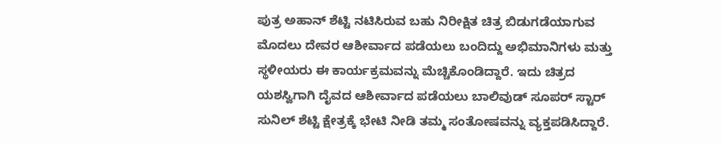ಪುತ್ರ ಅಹಾನ್ ಶೆಟ್ಟಿ ನಟಿಸಿರುವ ಬಹು ನಿರೀಕ್ಷಿತ ಚಿತ್ರ ಬಿಡುಗಡೆಯಾಗುವ ಮೊದಲು ದೇವರ ಆಶೀರ್ವಾದ ಪಡೆಯಲು ಬಂದಿದ್ದು ಅಭಿಮಾನಿಗಳು ಮತ್ತು ಸ್ಥಳೀಯರು ಈ ಕಾರ್ಯಕ್ರಮವನ್ನು ಮೆಚ್ಚಿಕೊಂಡಿದ್ದಾರೆ. ಇದು ಚಿತ್ರದ ಯಶಸ್ವಿಗಾಗಿ ದೈವದ ಆಶೀರ್ವಾದ ಪಡೆಯಲು ಬಾಲಿವುಡ್ ಸೂಪರ್ ಸ್ಟಾರ್ ಸುನಿಲ್ ಶೆಟ್ಟಿ ಕ್ಷೇತ್ರಕ್ಕೆ ಭೇಟಿ ನೀಡಿ ತಮ್ಮ ಸಂತೋಷವನ್ನು ವ್ಯಕ್ತಪಡಿಸಿದ್ದಾರೆ.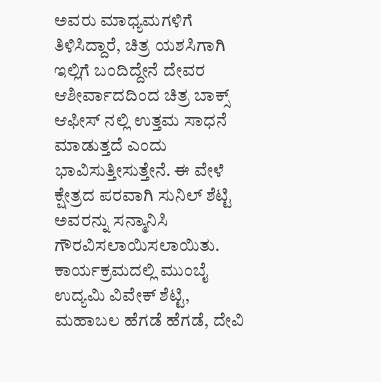ಅವರು ಮಾಧ್ಯಮಗಳಿಗೆ ತಿಳಿಸಿದ್ದಾರೆ, ಚಿತ್ರ ಯಶಸಿಗಾಗಿ ಇಲ್ಲಿಗೆ ಬಂದಿದ್ದೇನೆ ದೇವರ ಆಶೀರ್ವಾದದಿಂದ ಚಿತ್ರ ಬಾಕ್ಸ್ ಆಫೀಸ್ ನಲ್ಲಿ ಉತ್ತಮ ಸಾಧನೆ ಮಾಡುತ್ತದೆ ಎಂದು ಭಾವಿಸುತ್ತೀಸುತ್ತೇನೆ. ಈ ವೇಳೆ ಕ್ಷೇತ್ರದ ಪರವಾಗಿ ಸುನಿಲ್ ಶೆಟ್ಟಿ ಅವರನ್ನು ಸನ್ಮಾನಿಸಿ ಗೌರವಿಸಲಾಯಿಸಲಾಯಿತು. ಕಾರ್ಯಕ್ರಮದಲ್ಲಿ ಮುಂಬೈ ಉದ್ಯಮಿ ವಿವೇಕ್ ಶೆಟ್ಟಿ, ಮಹಾಬಲ ಹೆಗಡೆ ಹೆಗಡೆ, ದೇವಿ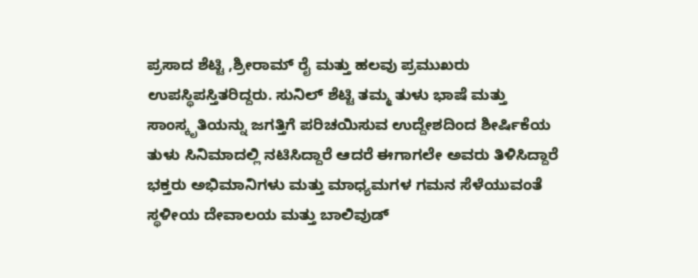ಪ್ರಸಾದ ಶೆಟ್ಟಿ ,ಶ್ರೀರಾಮ್ ರೈ ಮತ್ತು ಹಲವು ಪ್ರಮುಖರು ಉಪಸ್ಥಿಪಸ್ತಿತರಿದ್ದರು. ಸುನಿಲ್ ಶೆಟ್ಟಿ ತಮ್ಮ ತುಳು ಭಾಷೆ ಮತ್ತು ಸಾಂಸ್ಕೃತಿಯನ್ನು ಜಗತ್ತಿಗೆ ಪರಿಚಯಿಸುವ ಉದ್ದೇಶದಿಂದ ಶೀರ್ಷಿಕೆಯ ತುಳು ಸಿನಿಮಾದಲ್ಲಿ ನಟಿಸಿದ್ದಾರೆ ಆದರೆ ಈಗಾಗಲೇ ಅವರು ತಿಳಿಸಿದ್ದಾರೆ ಭಕ್ತರು ಅಭಿಮಾನಿಗಳು ಮತ್ತು ಮಾಧ್ಯಮಗಳ ಗಮನ ಸೆಳೆಯುವಂತೆ ಸ್ಥಳೀಯ ದೇವಾಲಯ ಮತ್ತು ಬಾಲಿವುಡ್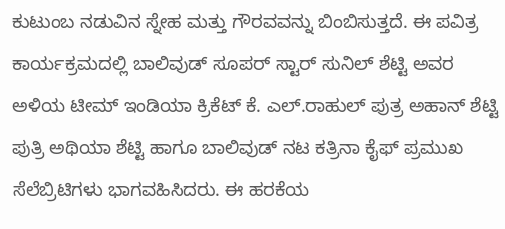ಕುಟುಂಬ ನಡುವಿನ ಸ್ನೇಹ ಮತ್ತು ಗೌರವವನ್ನು ಬಿಂಬಿಸುತ್ತದೆ. ಈ ಪವಿತ್ರ ಕಾರ್ಯಕ್ರಮದಲ್ಲಿ ಬಾಲಿವುಡ್ ಸೂಪರ್ ಸ್ಟಾರ್ ಸುನಿಲ್ ಶೆಟ್ಟಿ ಅವರ ಅಳಿಯ ಟೀಮ್ ಇಂಡಿಯಾ ಕ್ರಿಕೆಟ್ ಕೆ. ಎಲ್.ರಾಹುಲ್ ಪುತ್ರ ಅಹಾನ್ ಶೆಟ್ಟಿ ಪುತ್ರಿ ಅಥಿಯಾ ಶೆಟ್ಟಿ ಹಾಗೂ ಬಾಲಿವುಡ್ ನಟ ಕತ್ರಿನಾ ಕೈಫ್ ಪ್ರಮುಖ ಸೆಲೆಬ್ರಿಟಿಗಳು ಭಾಗವಹಿಸಿದರು. ಈ ಹರಕೆಯ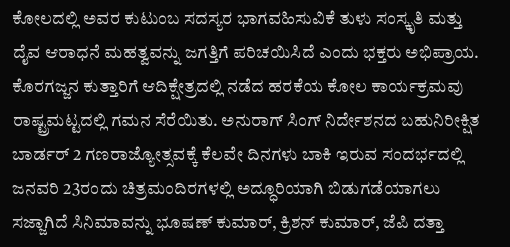ಕೋಲದಲ್ಲಿ ಅವರ ಕುಟುಂಬ ಸದಸ್ಯರ ಭಾಗವಹಿಸುವಿಕೆ ತುಳು ಸಂಸ್ಕೃತಿ ಮತ್ತು ದೈವ ಆರಾಧನೆ ಮಹತ್ವವನ್ನು ಜಗತ್ತಿಗೆ ಪರಿಚಯಿಸಿದೆ ಎಂದು ಭಕ್ತರು ಅಭಿಪ್ರಾಯ. ಕೊರಗಜ್ಜನ ಕುತ್ತಾರಿಗೆ ಆದಿಕ್ಷೇತ್ರದಲ್ಲಿ ನಡೆದ ಹರಕೆಯ ಕೋಲ ಕಾರ್ಯಕ್ರಮವು ರಾಷ್ಟ್ರಮಟ್ಟದಲ್ಲಿ ಗಮನ ಸೆರೆಯಿತು. ಅನುರಾಗ್ ಸಿಂಗ್ ನಿರ್ದೇಶನದ ಬಹುನಿರೀಕ್ಷಿತ ಬಾರ್ಡರ್ 2 ಗಣರಾಜ್ಯೋತ್ಸವಕ್ಕೆ ಕೆಲವೇ ದಿನಗಳು ಬಾಕಿ ಇರುವ ಸಂದರ್ಭದಲ್ಲಿ ಜನವರಿ 23ರಂದು ಚಿತ್ರಮಂದಿರಗಳಲ್ಲಿ ಅದ್ಧೂರಿಯಾಗಿ ಬಿಡುಗಡೆಯಾಗಲು ಸಜ್ಜಾಗಿದೆ ಸಿನಿಮಾವನ್ನು ಭೂಷಣ್ ಕುಮಾರ್, ಕ್ರಿಶನ್ ಕುಮಾರ್, ಜೆಪಿ ದತ್ತಾ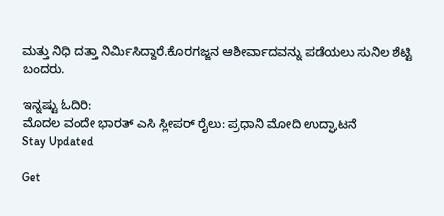ಮತ್ತು ನಿಧಿ ದತ್ತಾ ನಿರ್ಮಿಸಿದ್ದಾರೆ.ಕೊರಗಜ್ಜನ ಆಶೀರ್ವಾದವನ್ನು ಪಡೆಯಲು ಸುನಿಲ ಶೆಟ್ಟಿ ಬಂದರು.

ಇನ್ನಷ್ಟು ಓದಿರಿ:
ಮೊದಲ ವಂದೇ ಭಾರತ್ ಎಸಿ ಸ್ಲೀಪರ್ ರೈಲು: ಪ್ರಧಾನಿ ಮೋದಿ ಉದ್ಘಾಟನೆ
Stay Updated

Get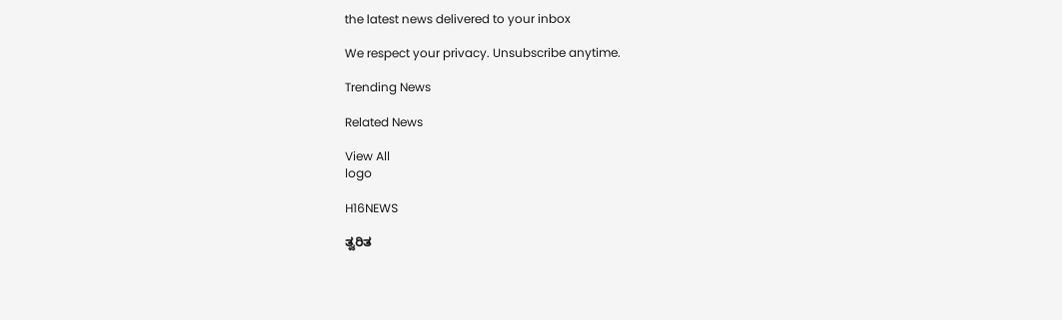the latest news delivered to your inbox

We respect your privacy. Unsubscribe anytime.

Trending News

Related News

View All
logo

H16NEWS

ತ್ವರಿತ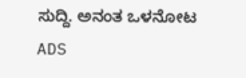ಸುದ್ದಿ. ಅನಂತ ಒಳನೋಟ
ADS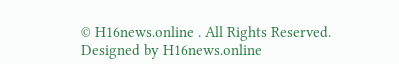© H16news.online . All Rights Reserved. Designed by H16news.online